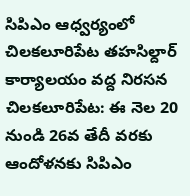సిపిఎం ఆధ్వర్యంలో చిలకలూరిపేట తహసిల్దార్ కార్యాలయం వద్ద నిరసన
చిలకలూరిపేట: ఈ నెల 20 నుండి 26వ తేదీ వరకు ఆందోళనకు సిపిఎం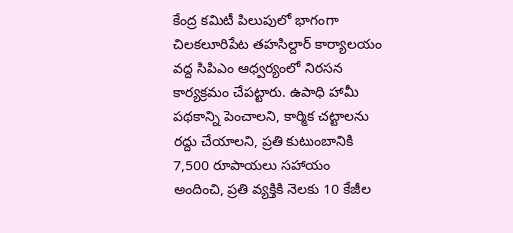కేంద్ర కమిటీ పిలుపులో భాగంగా చిలకలూరిపేట తహసిల్దార్ కార్యాలయం వద్ద సిపిఎం ఆధ్వర్యంలో నిరసన కార్యక్రమం చేపట్టారు. ఉపాధి హామీ పథకాన్ని పెంచాలని, కార్మిక చట్టాలను రద్దు చేయాలని, ప్రతి కుటుంబానికి 7,500 రూపాయలు సహాయం అందించి, ప్రతి వ్యక్తికి నెలకు 10 కేజీల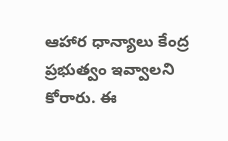ఆహార ధాన్యాలు కేంద్ర ప్రభుత్వం ఇవ్వాలని కోరారు. ఈ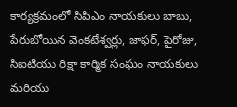కార్యక్రమంలో సిపిఎం నాయకులు బాబు, పేరుబోయిన వెంకటేశ్వర్లు, జాఫర్, పైరోజు, సిఐటియు రిక్షా కార్మిక సంఘం నాయకులు మరియు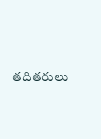తదితరులు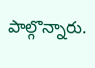పాల్గొన్నారు.